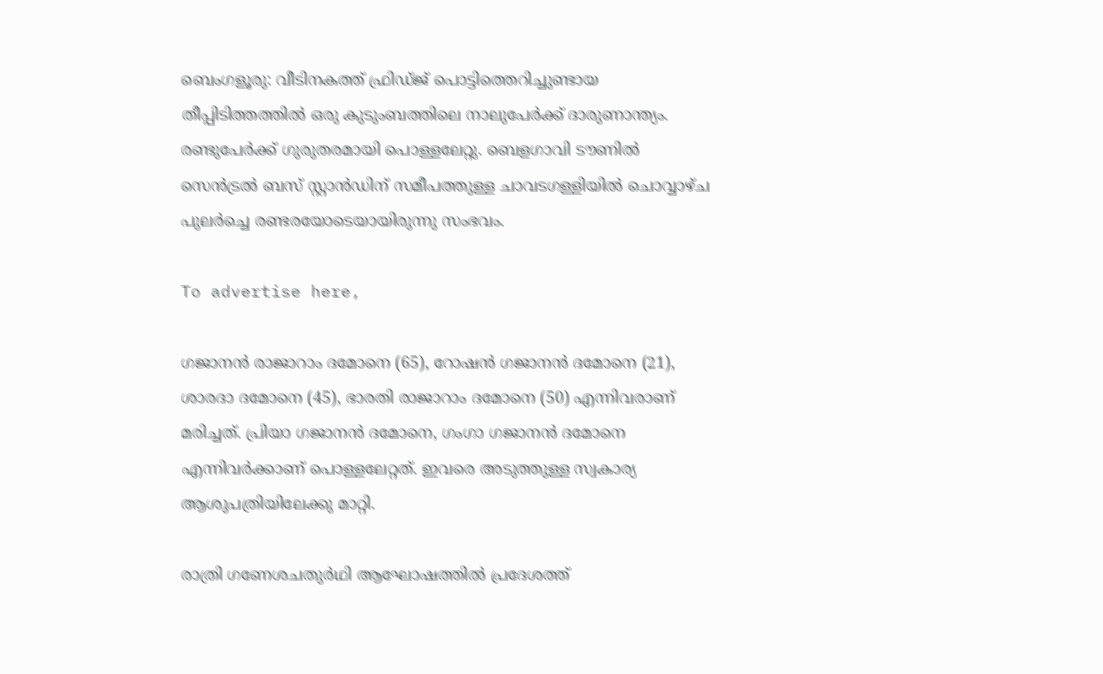ബെംഗളൂരു: വീടിനകത്ത് ഫ്രിഡ്ജ് പൊട്ടിത്തെറിച്ചുണ്ടായ തീപ്പിടിത്തത്തിൽ ഒരു കുടുംബത്തിലെ നാലുപേർക്ക് ദാരുണാന്ത്യം. രണ്ടുപേർക്ക് ഗുരുതരമായി പൊള്ളലേറ്റു. ബെളഗാവി ടൗണിൽ സെൻട്രൽ ബസ് സ്റ്റാൻഡിന് സമീപത്തുള്ള ചാവടഗള്ളിയിൽ ചൊവ്വാഴ്ച പുലർച്ചെ രണ്ടരയോടെയായിരുന്നു സംഭവം.

To advertise here,

ഗജാനൻ രാജാറാം ദമോനെ (65), റോഷൻ ഗജാനൻ ദമോനെ (21), ശാരദാ ദമോനെ (45), ഭാരതി രാജാറാം ദമോനെ (50) എന്നിവരാണ് മരിച്ചത്. പ്രിയാ ഗജാനൻ ദമോനെ, ഗംഗാ ഗജാനൻ ദമോനെ എന്നിവർക്കാണ് പൊള്ളലേറ്റത്. ഇവരെ അടുത്തുള്ള സ്വകാര്യ ആശുപത്രിയിലേക്കു മാറ്റി.

രാത്രി ഗണേശചതുർഥി ആഘോഷത്തിൽ പ്രദേശത്ത്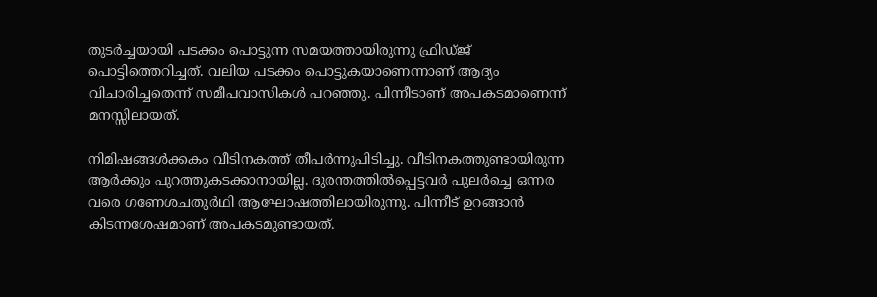തുടർച്ചയായി പടക്കം പൊട്ടുന്ന സമയത്തായിരുന്നു ഫ്രിഡ്ജ് പൊട്ടിത്തെറിച്ചത്. വലിയ പടക്കം പൊട്ടുകയാണെന്നാണ് ആദ്യം വിചാരിച്ചതെന്ന് സമീപവാസികൾ പറഞ്ഞു. പിന്നീടാണ് അപകടമാണെന്ന് മനസ്സിലായത്.

നിമിഷങ്ങൾക്കകം വീടിനകത്ത് തീപർന്നുപിടിച്ചു. വീടിനകത്തുണ്ടായിരുന്ന ആർക്കും പുറത്തുകടക്കാനായില്ല. ദുരന്തത്തിൽപ്പെട്ടവർ പുലർച്ചെ ഒന്നര വരെ ഗണേശചതുർഥി ആഘോഷത്തിലായിരുന്നു. പിന്നീട് ഉറങ്ങാൻ കിടന്നശേഷമാണ് അപകടമുണ്ടായത്.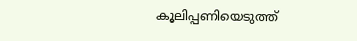കൂലിപ്പണിയെടുത്ത്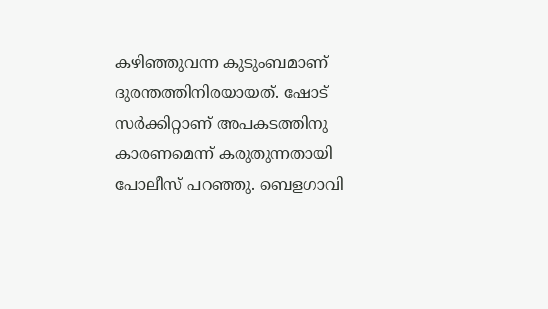കഴിഞ്ഞുവന്ന കുടുംബമാണ് ദുരന്തത്തിനിരയായത്. ഷോട് സർക്കിറ്റാണ് അപകടത്തിനു കാരണമെന്ന് കരുതുന്നതായി പോലീസ് പറഞ്ഞു. ബെളഗാവി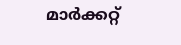മാർക്കറ്റ്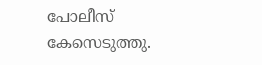പോലീസ് കേസെടുത്തു.